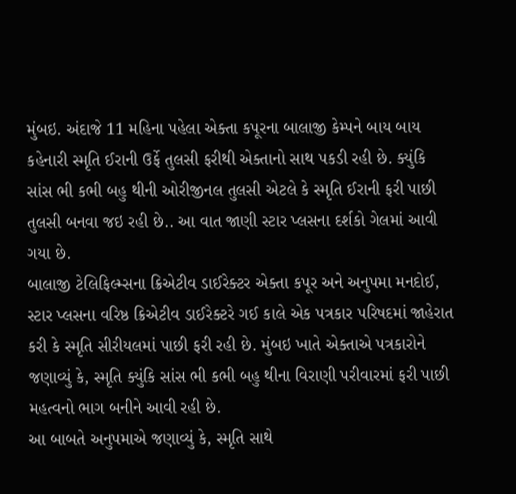મુંબઇ. અંદાજે 11 મહિના પહેલા એક્તા કપૂરના બાલાજી કેમ્પને બાય બાય કહેનારી સ્મૃતિ ઈરાની ઉર્ફે તુલસી ફરીથી એક્તાનો સાથ પકડી રહી છે. ક્યુંકિ સાંસ ભી કભી બહુ થીની ઓરીજીનલ તુલસી એટલે કે સ્મૃતિ ઈરાની ફરી પાછી તુલસી બનવા જઇ રહી છે.. આ વાત જાણી સ્ટાર પ્લસના દર્શકો ગેલમાં આવી ગયા છે.
બાલાજી ટેલિફિલ્મ્સના ક્રિએટીવ ડાઈરેક્ટર એક્તા કપૂર અને અનુપમા મનદોઈ, સ્ટાર પ્લસના વરિષ્ઠ ક્રિએટીવ ડાઈરેક્ટરે ગઈ કાલે એક પત્રકાર પરિષદમાં જાહેરાત કરી કે સ્મૃતિ સીરીયલમાં પાછી ફરી રહી છે. મુંબઇ ખાતે એક્તાએ પત્રકારોને જણાવ્યું કે, સ્મૃતિ ક્યુંકિ સાંસ ભી કભી બહુ થીના વિરાણી પરીવારમાં ફરી પાછી મહત્વનો ભાગ બનીને આવી રહી છે.
આ બાબતે અનુપમાએ જણાવ્યું કે, સ્મૃતિ સાથે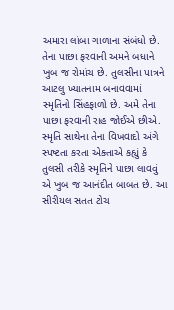અમારા લાંબા ગાળાના સંબંધો છે. તેના પાછા ફરવાની અમને બધાને ખુબ જ રોમાંચ છે. તુલસીના પાત્રને આટલુ ખ્યાતનામ બનાવવામાં સ્મૃતિનો સિંહફાળો છે. અમે તેના પાછા ફરવાની રાહ જોઈએ છીએ. સ્મૃતિ સાથેના તેના વિખવાદો અંગે સ્પષ્ટતા કરતા એક્તાએ કહ્યું કે તુલસી તરીકે સ્મૃતિને પાછા લાવવું એ ખુબ જ આનંદીત બાબત છે. આ સીરીયલ સતત ટોચ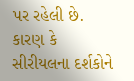પર રહેલી છે. કારણ કે સીરીયલના દર્શકોને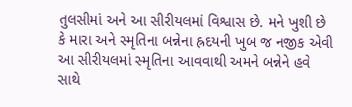તુલસીમાં અને આ સીરીયલમાં વિશ્વાસ છે. મને ખુશી છે કે મારા અને સ્મૃતિના બન્નેના હ્રદયની ખુબ જ નજીક એવી આ સીરીયલમાં સ્મૃતિના આવવાથી અમને બન્નેને હવે સાથે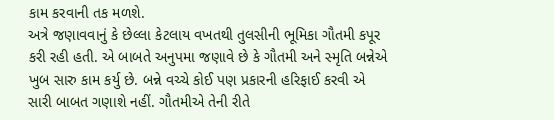કામ કરવાની તક મળશે.
અત્રે જણાવવાનું કે છેલ્લા કેટલાય વખતથી તુલસીની ભૂમિકા ગૌતમી કપૂર કરી રહી હતી. એ બાબતે અનુપમા જણાવે છે કે ગૌતમી અને સ્મૃતિ બન્નેએ ખુબ સારુ કામ કર્યુ છે. બન્ને વચ્ચે કોઈ પણ પ્રકારની હરિફાઈ કરવી એ સારી બાબત ગણાશે નહીં. ગૌતમીએ તેની રીતે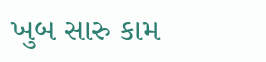ખુબ સારુ કામ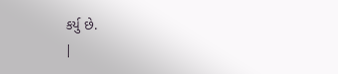કર્યુ છે.
|